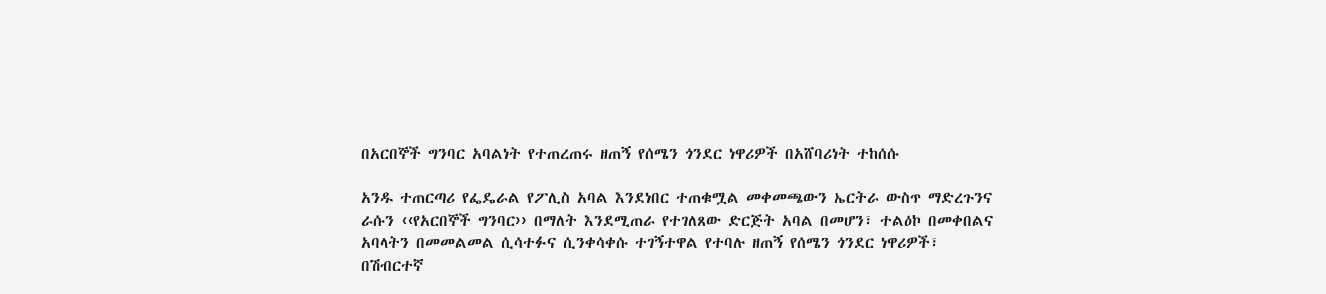በአርበኞች ግንባር አባልነት የተጠረጠሩ ዘጠኝ የሰሜን ጎንደር ነዋሪዎች በአሸባሪነት ተከሰሱ

አንዱ ተጠርጣሪ የፌዴራል የፖሊስ አባል እንደነበር ተጠቁሟል መቀመጫውን ኤርትራ ውስጥ ማድረጉንና ራሱን ‹‹የአርበኞች ግንባር›› በማለት እንደሚጠራ የተገለጸው ድርጅት አባል በመሆን፣ ተልዕኮ በመቀበልና አባላትን በመመልመል ሲሳተፉና ሲንቀሳቀሱ ተገኝተዋል የተባሉ ዘጠኝ የሰሜን ጎንደር ነዋሪዎች፣ በሽብርተኛ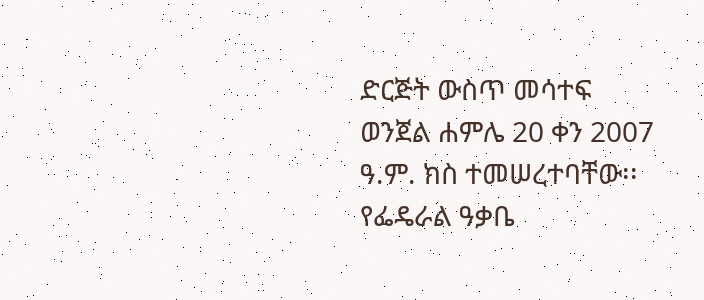ድርጅት ውስጥ መሳተፍ ወንጀል ሐምሌ 20 ቀን 2007 ዓ.ም. ክስ ተመሠረተባቸው፡፡ የፌዴራል ዓቃቤ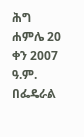ሕግ ሐምሌ 20 ቀን 2007 ዓ.ም. በፌዴራል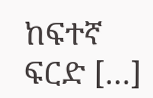ከፍተኛ ፍርድ […]